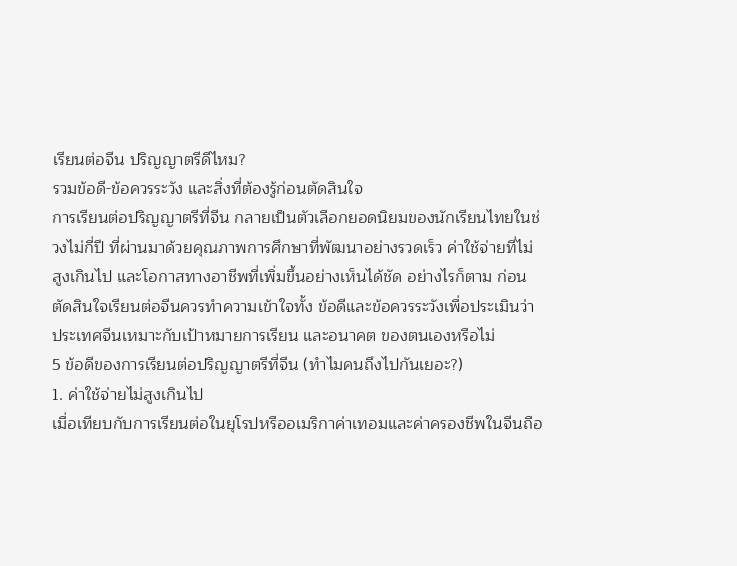เรียนต่อจีน ปริญญาตรีดีไหม?
รวมข้อดี-ข้อควรระวัง และสิ่งที่ต้องรู้ก่อนตัดสินใจ
การเรียนต่อปริญญาตรีที่จีน กลายเป็นตัวเลือกยอดนิยมของนักเรียนไทยในช่วงไม่กี่ปี ที่ผ่านมาด้วยคุณภาพการศึกษาที่พัฒนาอย่างรวดเร็ว ค่าใช้จ่ายที่ไม่สูงเกินไป และโอกาสทางอาชีพที่เพิ่มขึ้นอย่างเห็นได้ชัด อย่างไรก็ตาม ก่อนตัดสินใจเรียนต่อจีนควรทำความเข้าใจทั้ง ข้อดีและข้อควรระวังเพื่อประเมินว่าประเทศจีนเหมาะกับเป้าหมายการเรียน และอนาคต ของตนเองหรือไม่
5 ข้อดีของการเรียนต่อปริญญาตรีที่จีน (ทำไมคนถึงไปกันเยอะ?)
1. ค่าใช้จ่ายไม่สูงเกินไป
เมื่อเทียบกับการเรียนต่อในยุโรปหรืออเมริกาค่าเทอมและค่าครองชีพในจีนถือ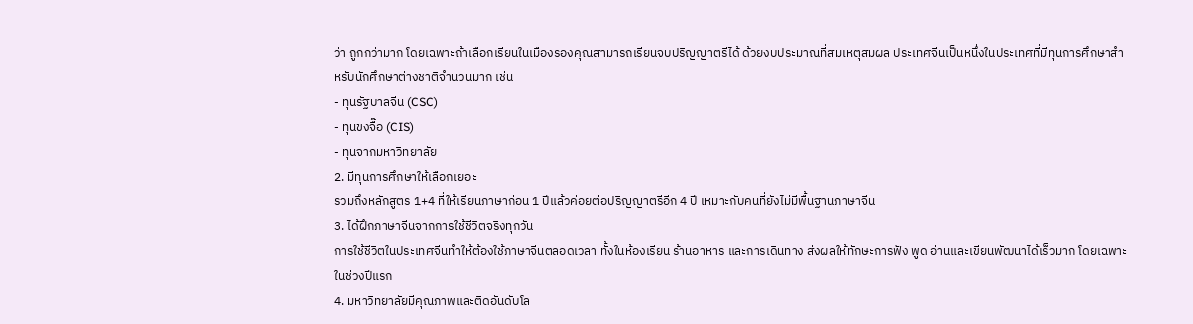ว่า ถูกกว่ามาก โดยเฉพาะถ้าเลือกเรียนในเมืองรองคุณสามารถเรียนจบปริญญาตรีได้ ด้วยงบประมาณที่สมเหตุสมผล ประเทศจีนเป็นหนึ่งในประเทศที่มีทุนการศึกษาสำหรับนักศึกษาต่างชาติจำนวนมาก เช่น
- ทุนรัฐบาลจีน (CSC)
- ทุนขงจื๊อ (CIS)
- ทุนจากมหาวิทยาลัย
2. มีทุนการศึกษาให้เลือกเยอะ
รวมถึงหลักสูตร 1+4 ที่ให้เรียนภาษาก่อน 1 ปีแล้วค่อยต่อปริญญาตรีอีก 4 ปี เหมาะกับคนที่ยังไม่มีพื้นฐานภาษาจีน
3. ได้ฝึกภาษาจีนจากการใช้ชีวิตจริงทุกวัน
การใช้ชีวิตในประเทศจีนทำให้ต้องใช้ภาษาจีนตลอดเวลา ทั้งในห้องเรียน ร้านอาหาร และการเดินทาง ส่งผลให้ทักษะการฟัง พูด อ่านและเขียนพัฒนาได้เร็วมาก โดยเฉพาะ ในช่วงปีแรก
4. มหาวิทยาลัยมีคุณภาพและติดอันดับโล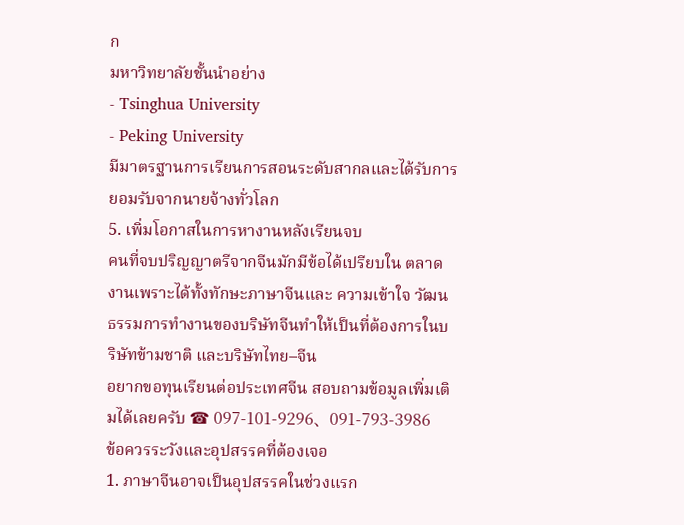ก
มหาวิทยาลัยชั้นนำอย่าง
- Tsinghua University
- Peking University
มีมาตรฐานการเรียนการสอนระดับสากลและได้รับการยอมรับจากนายจ้างทั่วโลก
5. เพิ่มโอกาสในการหางานหลังเรียนจบ
คนที่จบปริญญาตรีจากจีนมักมีข้อได้เปรียบใน ตลาดงานเพราะได้ทั้งทักษะภาษาจีนและ ความเข้าใจ วัฒนธรรมการทำงานของบริษัทจีนทำให้เป็นที่ต้องการในบริษัทข้ามชาติ และบริษัทไทย–จีน
อยากขอทุนเรียนต่อประเทศจีน สอบถามข้อมูลเพิ่มเติมได้เลยครับ ☎ 097-101-9296、091-793-3986
ข้อควรระวังและอุปสรรคที่ต้องเจอ
1. ภาษาจีนอาจเป็นอุปสรรคในช่วงแรก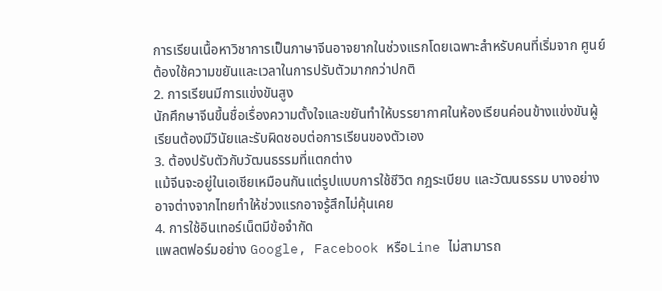การเรียนเนื้อหาวิชาการเป็นภาษาจีนอาจยากในช่วงแรกโดยเฉพาะสำหรับคนที่เริ่มจาก ศูนย์ ต้องใช้ความขยันและเวลาในการปรับตัวมากกว่าปกติ
2. การเรียนมีการแข่งขันสูง
นักศึกษาจีนขึ้นชื่อเรื่องความตั้งใจและขยันทำให้บรรยากาศในห้องเรียนค่อนข้างแข่งขันผู้เรียนต้องมีวินัยและรับผิดชอบต่อการเรียนของตัวเอง
3. ต้องปรับตัวกับวัฒนธรรมที่แตกต่าง
แม้จีนจะอยู่ในเอเชียเหมือนกันแต่รูปแบบการใช้ชีวิต กฎระเบียบ และวัฒนธรรม บางอย่างอาจต่างจากไทยทำให้ช่วงแรกอาจรู้สึกไม่คุ้นเคย
4. การใช้อินเทอร์เน็ตมีข้อจำกัด
แพลตฟอร์มอย่าง Google, Facebook หรือLine ไม่สามารถ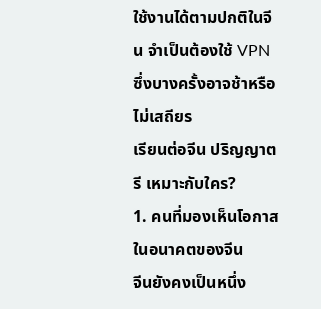ใช้งานได้ตามปกติในจีน จำเป็นต้องใช้ VPN ซึ่งบางครั้งอาจช้าหรือไม่เสถียร
เรียนต่อจีน ปริญญาตรี เหมาะกับใคร?
1. คนที่มองเห็นโอกาสในอนาคตของจีน
จีนยังคงเป็นหนึ่ง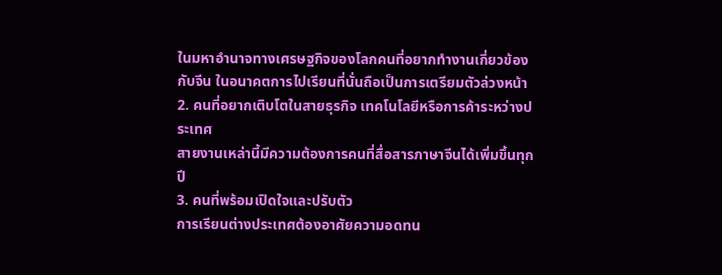ในมหาอำนาจทางเศรษฐกิจของโลกคนที่อยากทำงานเกี่ยวข้องกับจีน ในอนาคตการไปเรียนที่นั่นถือเป็นการเตรียมตัวล่วงหน้า
2. คนที่อยากเติบโตในสายธุรกิจ เทคโนโลยีหรือการค้าระหว่างประเทศ
สายงานเหล่านี้มีความต้องการคนที่สื่อสารภาษาจีนได้เพิ่มขึ้นทุกปี
3. คนที่พร้อมเปิดใจและปรับตัว
การเรียนต่างประเทศต้องอาศัยความอดทน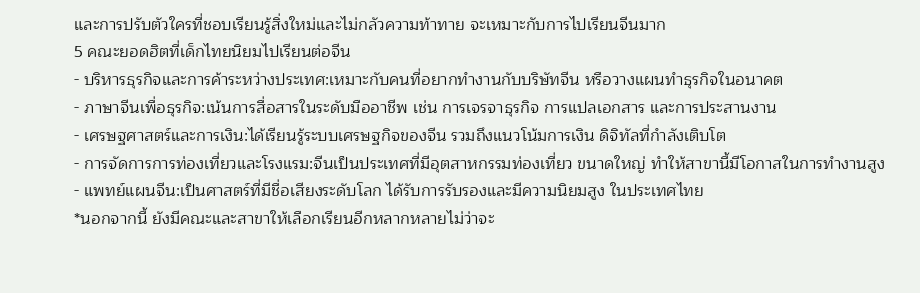และการปรับตัวใครที่ชอบเรียนรู้สิ่งใหม่และไม่กลัวความท้าทาย จะเหมาะกับการไปเรียนจีนมาก
5 คณะยอดฮิตที่เด็กไทยนิยมไปเรียนต่อจีน
- บริหารธุรกิจและการค้าระหว่างประเทศ:เหมาะกับคนที่อยากทำงานกับบริษัทจีน หรือวางแผนทำธุรกิจในอนาคต
- ภาษาจีนเพื่อธุรกิจ:เน้นการสื่อสารในระดับมืออาชีพ เช่น การเจรจาธุรกิจ การแปลเอกสาร และการประสานงาน
- เศรษฐศาสตร์และการเงิน:ได้เรียนรู้ระบบเศรษฐกิจของจีน รวมถึงแนวโน้มการเงิน ดิจิทัลที่กำลังเติบโต
- การจัดการการท่องเที่ยวและโรงแรม:จีนเป็นประเทศที่มีอุตสาหกรรมท่องเที่ยว ขนาดใหญ่ ทำให้สาขานี้มีโอกาสในการทำงานสูง
- แพทย์แผนจีน:เป็นศาสตร์ที่มีชื่อเสียงระดับโลก ได้รับการรับรองและมีความนิยมสูง ในประเทศไทย
*นอกจากนี้ ยังมีคณะและสาขาให้เลือกเรียนอีกหลากหลายไม่ว่าจะ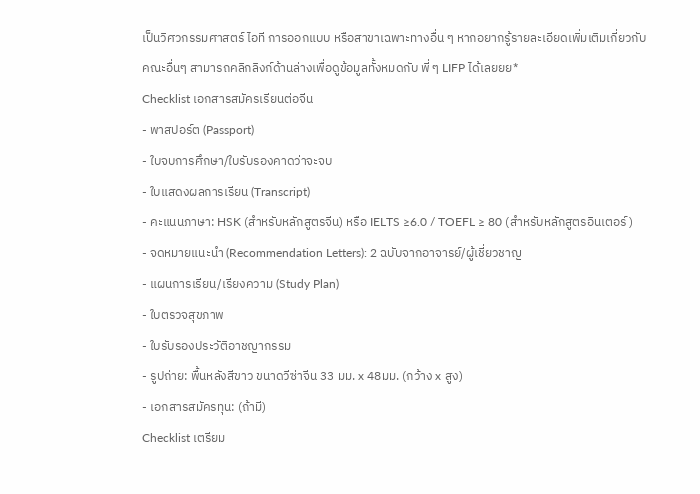เป็นวิศวกรรมศาสตร์ ไอที การออกแบบ หรือสาขาเฉพาะทางอื่น ๆ หากอยากรู้รายละเอียดเพิ่มเติมเกี่ยวกับคณะอื่นๆ สามารถคลิกลิงก์ด้านล่างเพื่อดูข้อมูลทั้งหมดกับ พี่ ๆ LIFP ได้เลยยย*
Checklist เอกสารสมัครเรียนต่อจีน
- พาสปอร์ต (Passport)
- ใบจบการศึกษา/ใบรับรองคาดว่าจะจบ
- ใบแสดงผลการเรียน (Transcript)
- คะแนนภาษา: HSK (สำหรับหลักสูตรจีน) หรือ IELTS ≥6.0 / TOEFL ≥ 80 (สำหรับหลักสูตรอินเตอร์)
- จดหมายแนะนำ (Recommendation Letters): 2 ฉบับจากอาจารย์/ผู้เชี่ยวชาญ
- แผนการเรียน/เรียงความ (Study Plan)
- ใบตรวจสุขภาพ
- ใบรับรองประวัติอาชญากรรม
- รูปถ่าย: พื้นหลังสีขาว ขนาดวีซ่าจีน 33 มม. x 48มม. (กว้าง x สูง)
- เอกสารสมัครทุน: (ถ้ามี)
Checklist เตรียม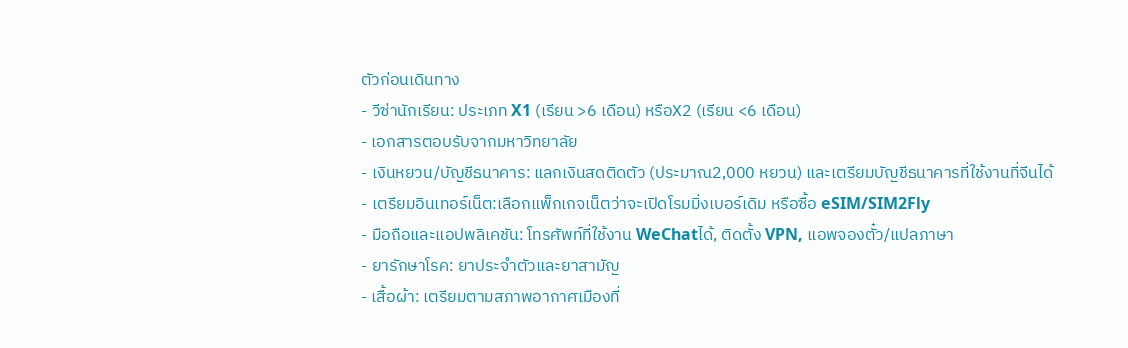ตัวก่อนเดินทาง
- วีซ่านักเรียน: ประเภท X1 (เรียน >6 เดือน) หรือX2 (เรียน <6 เดือน)
- เอกสารตอบรับจากมหาวิทยาลัย
- เงินหยวน/บัญชีธนาคาร: แลกเงินสดติดตัว (ประมาณ2,000 หยวน) และเตรียมบัญชีธนาคารที่ใช้งานที่จีนได้
- เตรียมอินเทอร์เน็ต:เลือกแพ็กเกจเน็ตว่าจะเปิดโรมมิ่งเบอร์เดิม หรือซื้อ eSIM/SIM2Fly
- มือถือและแอปพลิเคชัน: โทรศัพท์ที่ใช้งาน WeChatได้, ติดตั้ง VPN, แอพจองตั๋ว/แปลภาษา
- ยารักษาโรค: ยาประจำตัวและยาสามัญ
- เสื้อผ้า: เตรียมตามสภาพอากาศเมืองที่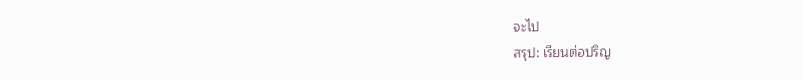จะไป
สรุป: เรียนต่อปริญ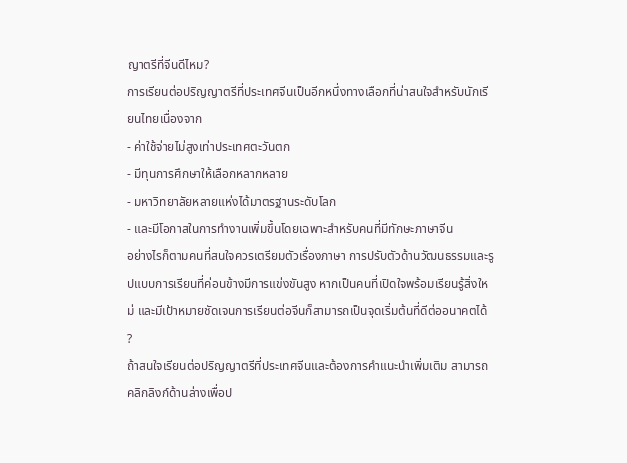ญาตรีที่จีนดีไหม?
การเรียนต่อปริญญาตรีที่ประเทศจีนเป็นอีกหนึ่งทางเลือกที่น่าสนใจสำหรับนักเรียนไทยเนื่องจาก
- ค่าใช้จ่ายไม่สูงเท่าประเทศตะวันตก
- มีทุนการศึกษาให้เลือกหลากหลาย
- มหาวิทยาลัยหลายแห่งได้มาตรฐานระดับโลก
- และมีโอกาสในการทำงานเพิ่มขึ้นโดยเฉพาะสำหรับคนที่มีทักษะภาษาจีน
อย่างไรก็ตามคนที่สนใจควรเตรียมตัวเรื่องภาษา การปรับตัวด้านวัฒนธรรมและรูปแบบการเรียนที่ค่อนข้างมีการแข่งขันสูง หากเป็นคนที่เปิดใจพร้อมเรียนรู้สิ่งใหม่ และมีเป้าหมายชัดเจนการเรียนต่อจีนก็สามารถเป็นจุดเริ่มต้นที่ดีต่ออนาคตได้ ?
ถ้าสนใจเรียนต่อปริญญาตรีที่ประเทศจีนและต้องการคำแนะนำเพิ่มเติม สามารถคลิกลิงก์ด้านล่างเพื่อป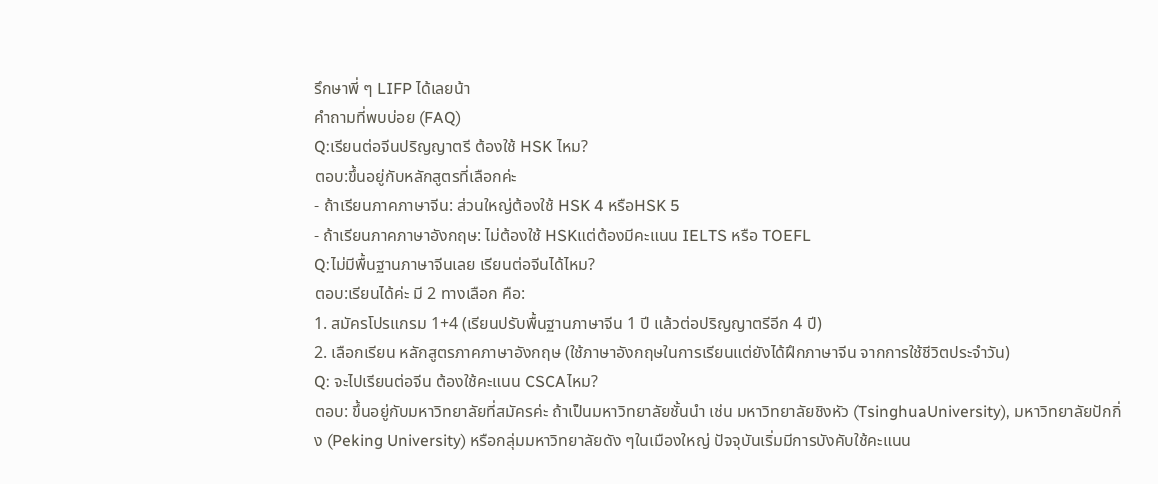รึกษาพี่ ๆ LIFP ได้เลยน้า
คำถามที่พบบ่อย (FAQ)
Q:เรียนต่อจีนปริญญาตรี ต้องใช้ HSK ไหม?
ตอบ:ขึ้นอยู่กับหลักสูตรที่เลือกค่ะ
- ถ้าเรียนภาคภาษาจีน: ส่วนใหญ่ต้องใช้ HSK 4 หรือHSK 5
- ถ้าเรียนภาคภาษาอังกฤษ: ไม่ต้องใช้ HSKแต่ต้องมีคะแนน IELTS หรือ TOEFL
Q:ไม่มีพื้นฐานภาษาจีนเลย เรียนต่อจีนได้ไหม?
ตอบ:เรียนได้ค่ะ มี 2 ทางเลือก คือ:
1. สมัครโปรแกรม 1+4 (เรียนปรับพื้นฐานภาษาจีน 1 ปี แล้วต่อปริญญาตรีอีก 4 ปี)
2. เลือกเรียน หลักสูตรภาคภาษาอังกฤษ (ใช้ภาษาอังกฤษในการเรียนแต่ยังได้ฝึกภาษาจีน จากการใช้ชีวิตประจำวัน)
Q: จะไปเรียนต่อจีน ต้องใช้คะแนน CSCAไหม?
ตอบ: ขึ้นอยู่กับมหาวิทยาลัยที่สมัครค่ะ ถ้าเป็นมหาวิทยาลัยชั้นนำ เช่น มหาวิทยาลัยชิงหัว (TsinghuaUniversity), มหาวิทยาลัยปักกิ่ง (Peking University) หรือกลุ่มมหาวิทยาลัยดัง ๆในเมืองใหญ่ ปัจจุบันเริ่มมีการบังคับใช้คะแนน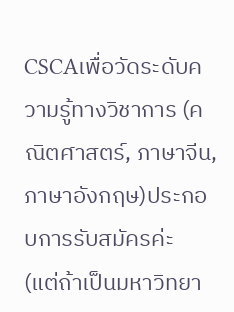CSCAเพื่อวัดระดับความรู้ทางวิชาการ (คณิตศาสตร์, ภาษาจีน, ภาษาอังกฤษ)ประกอบการรับสมัครค่ะ
(แต่ถ้าเป็นมหาวิทยา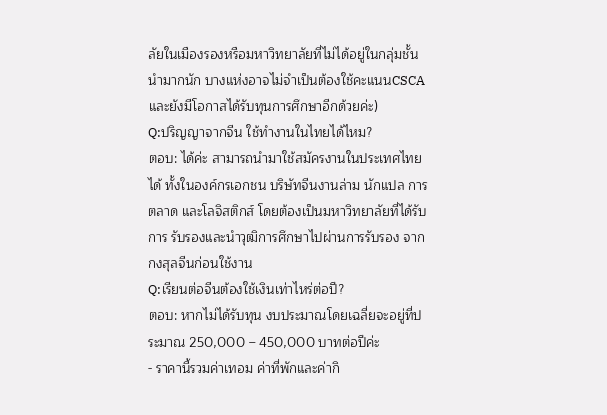ลัยในเมืองรองหรือมหาวิทยาลัยที่ไม่ได้อยู่ในกลุ่มชั้นนำมากนัก บางแห่งอาจไม่จำเป็นต้องใช้คะแนนCSCA และยังมีโอกาสได้รับทุนการศึกษาอีกด้วยค่ะ)
Q:ปริญญาจากจีน ใช้ทำงานในไทยได้ไหม?
ตอบ: ได้ค่ะ สามารถนำมาใช้สมัครงานในประเทศไทยได้ ทั้งในองค์กรเอกชน บริษัทจีนงานล่าม นักแปล การตลาด และโลจิสติกส์ โดยต้องเป็นมหาวิทยาลัยที่ได้รับการ รับรองและนำวุฒิการศึกษาไปผ่านการรับรอง จากกงสุลจีนก่อนใช้งาน
Q:เรียนต่อจีนต้องใช้เงินเท่าไหร่ต่อปี?
ตอบ: หากไม่ได้รับทุน งบประมาณโดยเฉลี่ยจะอยู่ที่ประมาณ 250,000 – 450,000 บาทต่อปีค่ะ
- ราคานี้รวมค่าเทอม ค่าที่พักและค่ากิ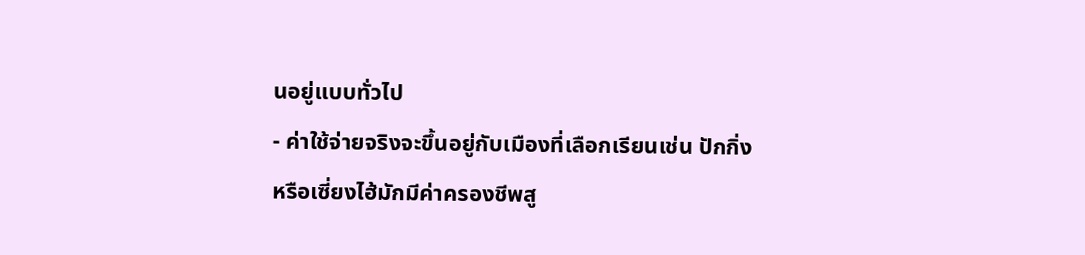นอยู่แบบทั่วไป
- ค่าใช้จ่ายจริงจะขึ้นอยู่กับเมืองที่เลือกเรียนเช่น ปักกิ่งหรือเซี่ยงไฮ้มักมีค่าครองชีพสู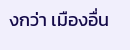งกว่า เมืองอื่น